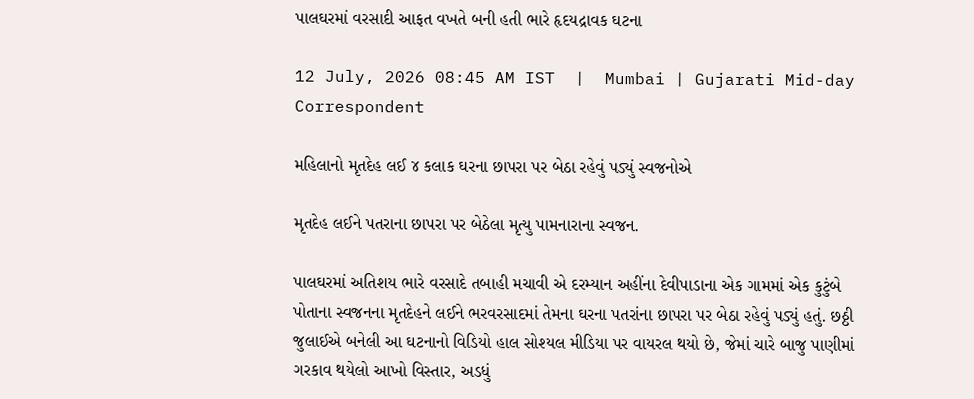પાલઘરમાં વરસાદી આફત વખતે બની હતી ભારે હૃદયદ્રાવક ઘટના

12 July, 2026 08:45 AM IST  |  Mumbai | Gujarati Mid-day Correspondent

મહિલાનો મૃતદેહ લઈ ૪ કલાક ઘરના છાપરા પર બેઠા રહેવું પડ્યું સ્વજનોએ

મૃતદેહ લઈને પતરાના છાપરા પર બેઠેલા મૃત્યુ પામનારાના સ્વજન.

પાલઘરમાં અતિશય ભારે વરસાદે તબાહી મચાવી એ દરમ્યાન અહીંના દેવીપાડાના એક ગામમાં એક કુટુંબે પોતાના સ્વજનના મૃતદેહને લઈને ભરવરસાદમાં તેમના ઘરના પતરાંના છાપરા પર બેઠા રહેવું પડ્યું હતું. છઠ્ઠી જુલાઈએ બનેલી આ ઘટનાનો વિડિયો હાલ સોશ્યલ મીડિયા પર વાયરલ થયો છે, જેમાં ચારે બાજુ પાણીમાં ગરકાવ થયેલો આખો વિસ્તાર, અડધું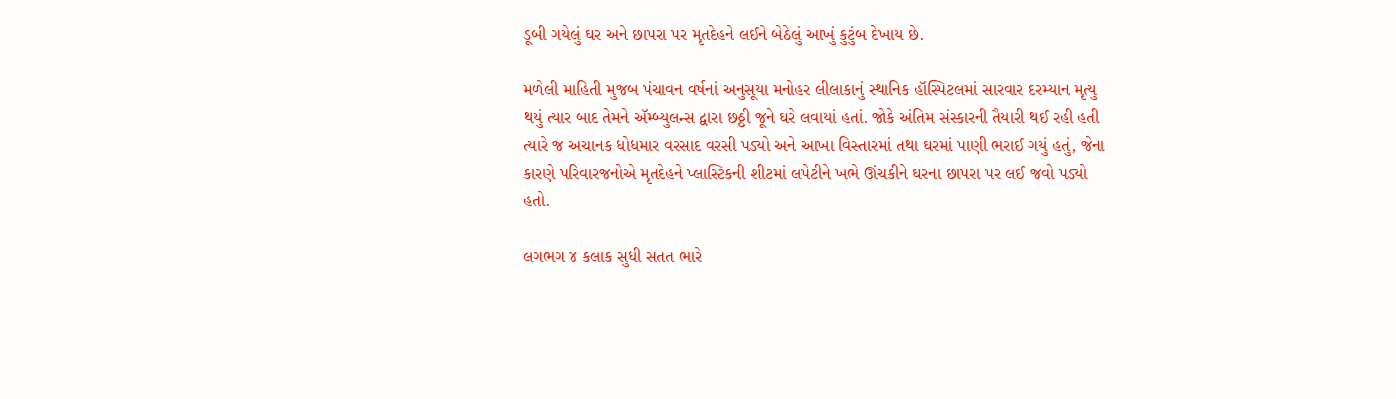ડૂબી ગયેલું ઘર અને છાપરા પર મૃતદેહને લઈને બેઠેલું આખું કુટુંબ દેખાય છે.

મળેલી માહિતી મુજબ પંચાવન વર્ષનાં અનુસૂયા મનોહર લીલાકાનું સ્થાનિક હૉસ્પિટલમાં સારવાર દરમ્યાન મૃત્યુ થયું ત્યાર બાદ તેમને ઍમ્બ્યુલન્સ દ્વારા છઠ્ઠી જૂને ઘરે લવાયાં હતાં. જોકે અંતિમ સંસ્કારની તૈયારી થઈ રહી હતી ત્યારે જ અચાનક ધોધમાર વરસાદ વરસી પડ્યો અને આખા વિસ્તારમાં તથા ઘરમાં પાણી ભરાઈ ગયું હતું, જેના કારણે પરિવારજનોએ મૃતદેહને પ્લાસ્ટિકની શીટમાં લપેટીને ખભે ઊંચકીને ઘરના છાપરા પર લઈ જવો પડ્યો હતો.

લગભગ ૪ કલાક સુધી સતત ભારે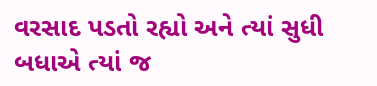વરસાદ પડતો રહ્યો અને ત્યાં સુધી બધાએ ત્યાં જ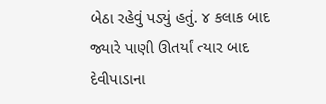બેઠા રહેવું પડ્યું હતું. ૪ કલાક બાદ જ્યારે પાણી ઊતર્યાં ત્યાર બાદ દેવીપાડાના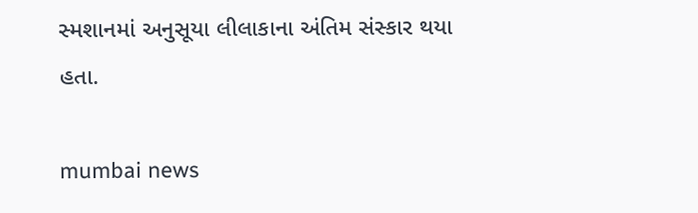સ્મશાનમાં અનુસૂયા લીલાકાના અંતિમ સંસ્કાર થયા હતા.

mumbai news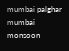mumbai palghar mumbai monsoon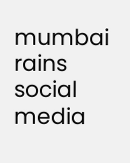mumbai rains social media